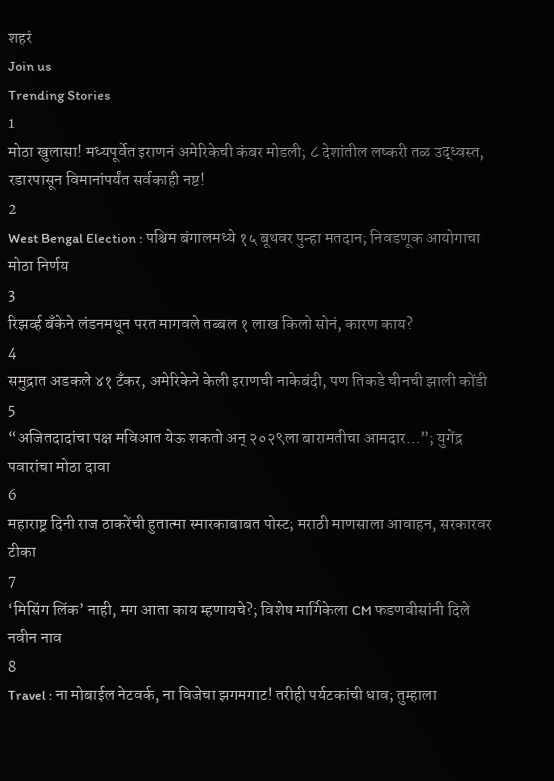शहरं
Join us
Trending Stories
1
मोठा खुलासा! मध्यपूर्वेत इराणनं अमेरिकेची कंबर मोडली; ८ देशांतील लष्करी तळ उद्ध्वस्त, रडारपासून विमानांपर्यंत सर्वकाही नष्ट!
2
West Bengal Election : पश्चिम बंगालमध्ये १५ बूथवर पुन्हा मतदान; निवडणूक आयोगाचा मोठा निर्णय
3
रिझर्व्ह बँकेने लंडनमधून परत मागवले तब्बल १ लाख किलो सोनं, कारण काय?
4
समुद्रात अडकले ४१ टँकर, अमेरिकेने केली इराणची नाकेबंदी, पण तिकडे चीनची झाली कोंडी
5
“अजितदादांचा पक्ष मविआत येऊ शकतो अन् २०२९ला बारामतीचा आमदार…”; युगेंद्र पवारांचा मोठा दावा
6
महाराष्ट्र दिनी राज ठाकरेंची हुतात्मा स्मारकाबाबत पोस्ट; मराठी माणसाला आवाहन, सरकारवर टीका
7
‘मिसिंग लिंक’ नाही, मग आता काय म्हणायचे?; विशेष मार्गिकेला CM फडणवीसांनी दिले नवीन नाव
8
Travel : ना मोबाईल नेटवर्क, ना विजेचा झगमगाट! तरीही पर्यटकांची धाव; तुम्हाला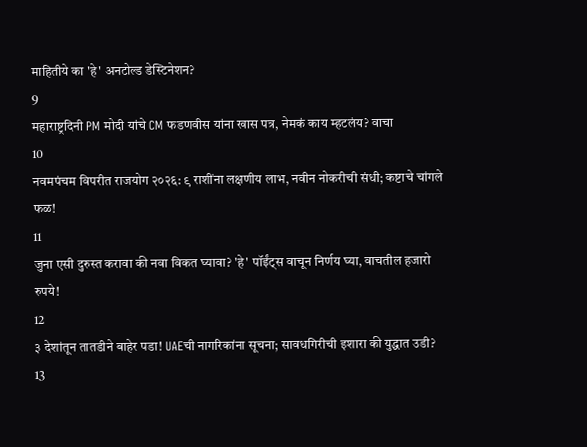माहितीये का 'हे' अनटोल्ड डेस्टिनेशन?
9
महाराष्ट्रदिनी PM मोदी यांचे CM फडणवीस यांना खास पत्र, नेमकं काय म्हटलंय? वाचा
10
नवमपंचम विपरीत राजयोग २०२६: ९ राशींना लक्षणीय लाभ, नवीन नोकरीची संधी; कष्टाचे चांगले फळ!
11
जुना एसी दुरुस्त करावा की नवा विकत घ्यावा? 'हे' पॉईंट्स वाचून निर्णय घ्या, वाचतील हजारो रुपये!
12
३ देशांतून तातडीने बाहेर पडा! UAEची नागरिकांना सूचना; सावधगिरीची इशारा की युद्धात उडी?
13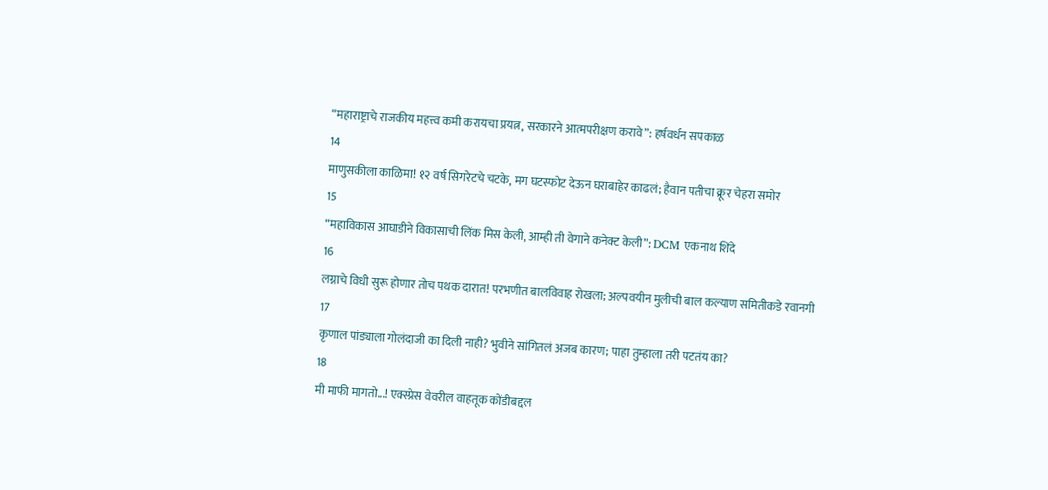“महाराष्ट्राचे राजकीय महत्त्व कमी करायचा प्रयत्न, सरकारने आत्मपरीक्षण करावे”: हर्षवर्धन सपकाळ
14
माणुसकीला काळिमा! १२ वर्ष सिगरेटचे चटके, मग घटस्फोट देऊन घराबाहेर काढलं; हैवान पतीचा क्रूर चेहरा समोर
15
“महाविकास आघाडीने विकासाची लिंक मिस केली, आम्ही ती वेगाने कनेक्ट केली”: DCM एकनाथ शिंदे
16
लग्नाचे विधी सुरू होणार तोच पथक दारात! परभणीत बालविवाह रोखला; अल्पवयीन मुलीची बाल कल्याण समितीकडे रवानगी
17
कृणाल पांड्याला गोलंदाजी का दिली नाही? भुवीने सांगितलं अजब कारण; पाहा तुम्हाला तरी पटतंय का?
18
मी माफी मागतो...! एक्स्प्रेस वेवरील वाहतूक कोंडीबद्दल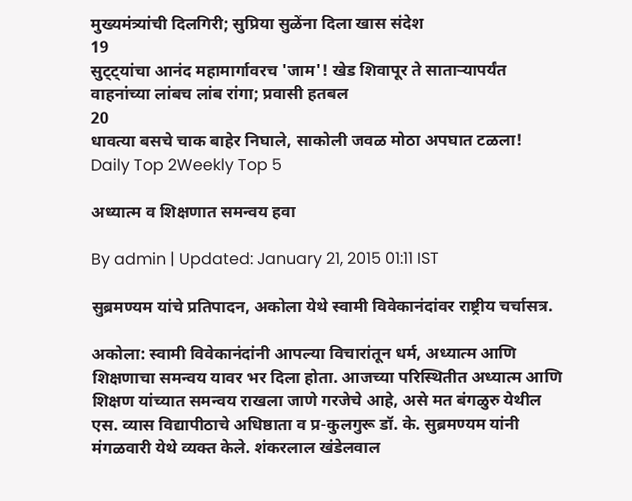मुख्यमंत्र्यांची दिलगिरी; सुप्रिया सुळेंना दिला खास संदेश
19
सुट्ट्यांचा आनंद महामार्गावरच 'जाम'! खेड शिवापूर ते साताऱ्यापर्यंत वाहनांच्या लांबच लांब रांगा; प्रवासी हतबल
20
धावत्या बसचे चाक बाहेर निघाले, साकोली जवळ मोठा अपघात टळला!
Daily Top 2Weekly Top 5

अध्यात्म व शिक्षणात समन्वय हवा

By admin | Updated: January 21, 2015 01:11 IST

सुब्रमण्यम यांचे प्रतिपादन, अकोला येथे स्वामी विवेकानंदांवर राष्ट्रीय चर्चासत्र.

अकोला: स्वामी विवेकानंदांनी आपल्या विचारांतून धर्म, अध्यात्म आणि शिक्षणाचा समन्वय यावर भर दिला होता. आजच्या परिस्थितीत अध्यात्म आणि शिक्षण यांच्यात समन्वय राखला जाणे गरजेचे आहे, असे मत बंगळुरु येथील एस. व्यास विद्यापीठाचे अधिष्ठाता व प्र-कुलगुरू डॉ. के. सुब्रमण्यम यांनी मंगळवारी येथे व्यक्त केले. शंकरलाल खंडेलवाल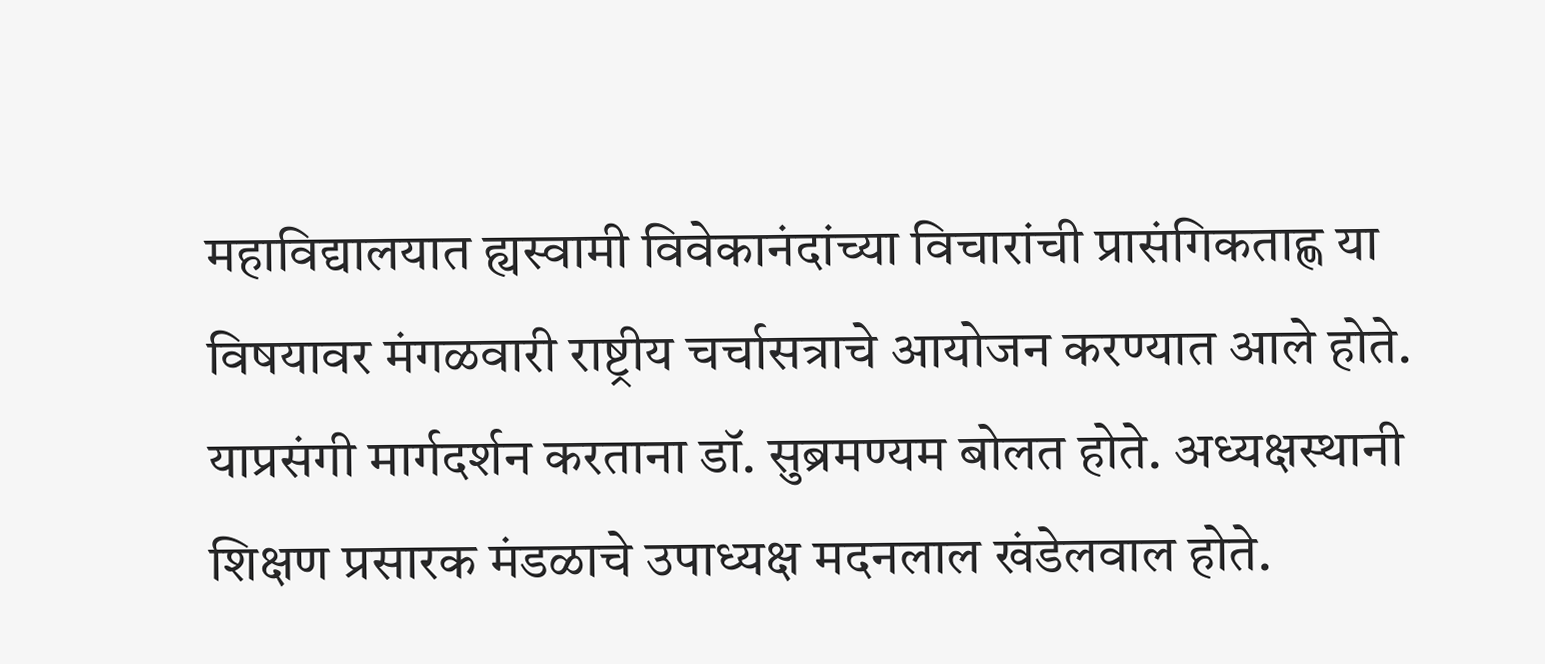महाविद्यालयात ह्यस्वामी विवेकानंदांच्या विचारांची प्रासंगिकताह्ण या विषयावर मंगळवारी राष्ट्रीय चर्चासत्राचे आयोजन करण्यात आले होते. याप्रसंगी मार्गदर्शन करताना डॉ. सुब्रमण्यम बोलत होते. अध्यक्षस्थानी शिक्षण प्रसारक मंडळाचे उपाध्यक्ष मदनलाल खंडेलवाल होते.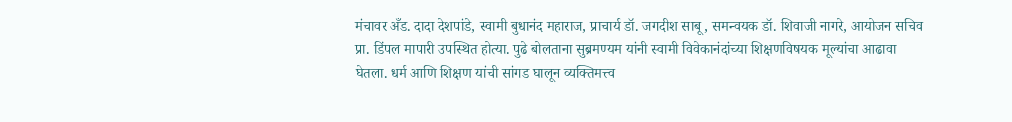मंचावर अँड. दादा देशपांडे, स्वामी बुधानंद महाराज, प्राचार्य डॉ. जगदीश साबू, समन्वयक डॉ. शिवाजी नागरे, आयोजन सचिव प्रा. डिंपल मापारी उपस्थित होत्या. पुढे बोलताना सुब्रमण्यम यांनी स्वामी विवेकानंदांच्या शिक्षणविषयक मूल्यांचा आढावा घेतला. धर्म आणि शिक्षण यांची सांगड घालून व्यक्तिमत्त्व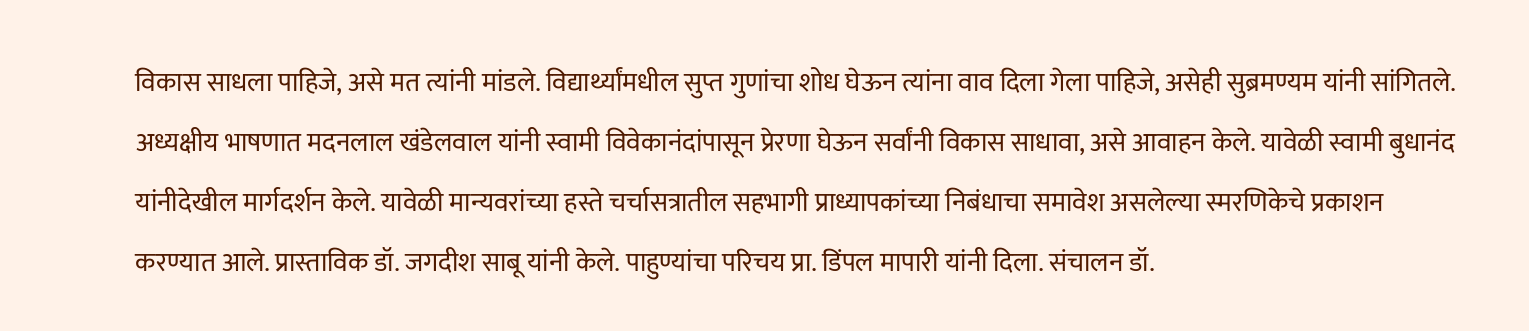विकास साधला पाहिजे, असे मत त्यांनी मांडले. विद्यार्थ्यांमधील सुप्त गुणांचा शोध घेऊन त्यांना वाव दिला गेला पाहिजे, असेही सुब्रमण्यम यांनी सांगितले. अध्यक्षीय भाषणात मदनलाल खंडेलवाल यांनी स्वामी विवेकानंदांपासून प्रेरणा घेऊन सर्वांनी विकास साधावा, असे आवाहन केले. यावेळी स्वामी बुधानंद यांनीदेखील मार्गदर्शन केले. यावेळी मान्यवरांच्या हस्ते चर्चासत्रातील सहभागी प्राध्यापकांच्या निबंधाचा समावेश असलेल्या स्मरणिकेचे प्रकाशन करण्यात आले. प्रास्ताविक डॉ. जगदीश साबू यांनी केले. पाहुण्यांचा परिचय प्रा. डिंपल मापारी यांनी दिला. संचालन डॉ.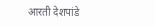आरती देशपांडे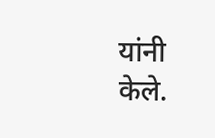यांनी केले.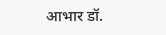आभार डॉ.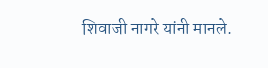शिवाजी नागरे यांनी मानले.